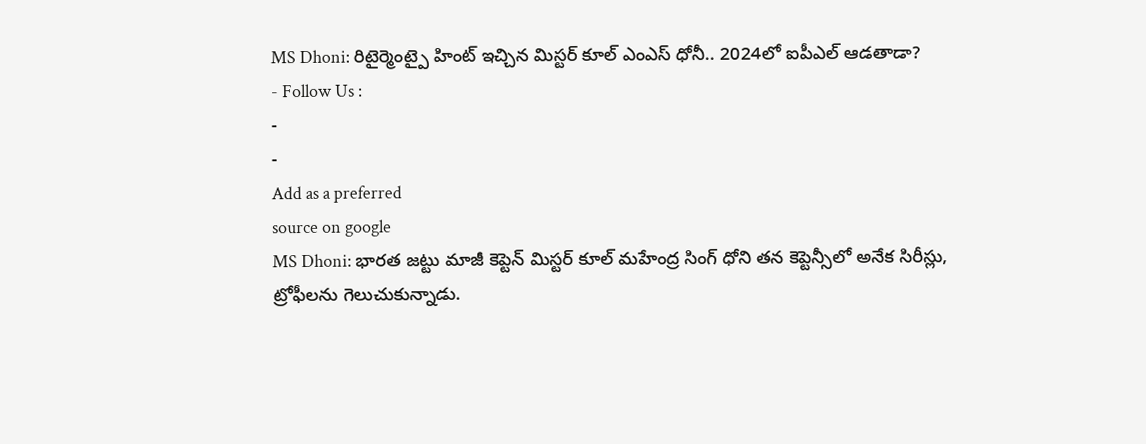MS Dhoni: రిటైర్మెంట్పై హింట్ ఇచ్చిన మిస్టర్ కూల్ ఎంఎస్ ధోనీ.. 2024లో ఐపీఎల్ ఆడతాడా?
- Follow Us :
-
-
Add as a preferred
source on google
MS Dhoni: భారత జట్టు మాజీ కెప్టెన్ మిస్టర్ కూల్ మహేంద్ర సింగ్ ధోని తన కెప్టెన్సీలో అనేక సిరీస్లు, ట్రోఫీలను గెలుచుకున్నాడు.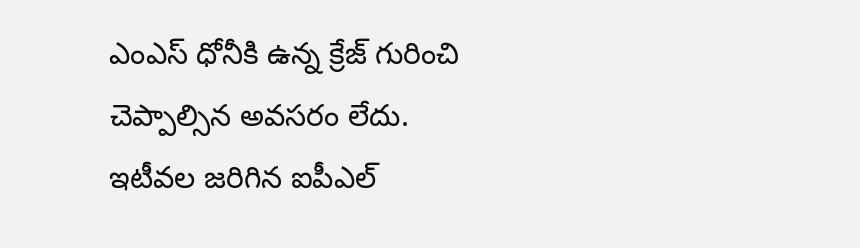ఎంఎస్ ధోనీకి ఉన్న క్రేజ్ గురించి చెప్పాల్సిన అవసరం లేదు. ఇటీవల జరిగిన ఐపీఎల్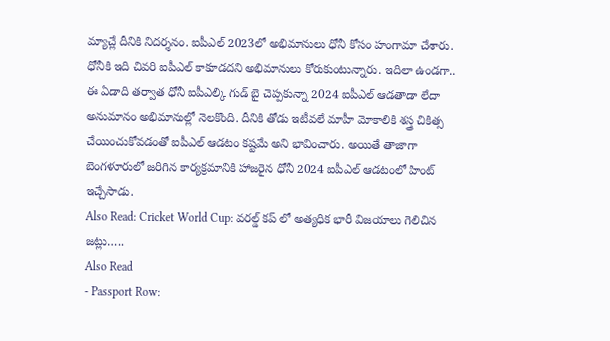మ్యాచ్లే దీనికి నిదర్శనం. ఐపీఎల్ 2023లో అభిమానులు ధోనీ కోసం హంగామా చేశారు. ధోనీకి ఇది చివరి ఐపీఎల్ కాకూడదని అభిమానులు కోరుకుంటున్నారు. ఇదిలా ఉండగా.. ఈ ఏడాది తర్వాత ధోనీ ఐపీఎల్కి గుడ్ బై చెప్పకున్నా 2024 ఐపీఎల్ ఆడతాడా లేదా అనుమానం అభిమానుల్లో నెలకొంది. దీనికి తోడు ఇటీవలే మాహీ మోకాలికి శస్త్ర చికిత్స చేయించుకోవడంతో ఐపీఎల్ ఆడటం కష్టమే అని భావించారు. అయితే తాజాగా బెంగళూరులో జరిగిన కార్యక్రమానికి హాజరైన ధోనీ 2024 ఐపీఎల్ ఆడటంలో హింట్ ఇచ్చేసాడు.
Also Read: Cricket World Cup: వరల్డ్ కప్ లో అత్యధిక భారీ విజయాలు గెలిచిన జట్లు…..
Also Read
- Passport Row: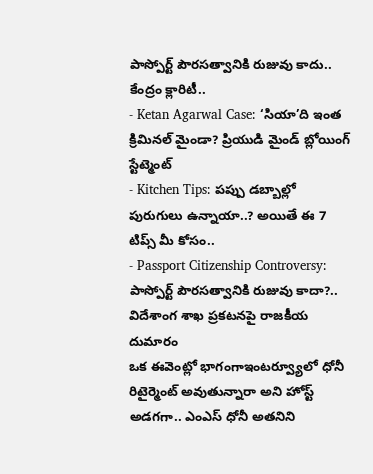పాస్పోర్ట్ పౌరసత్వానికి రుజువు కాదు.. కేంద్రం క్లారిటీ..
- Ketan Agarwal Case: ‘సియా’ది ఇంత క్రిమినల్ మైండా? ప్రియుడి మైండ్ బ్లోయింగ్ స్టేట్మెంట్
- Kitchen Tips: పప్పు డబ్బాల్లో పురుగులు ఉన్నాయా..? అయితే ఈ 7 టిప్స్ మీ కోసం..
- Passport Citizenship Controversy: పాస్పోర్ట్ పౌరసత్వానికి రుజువు కాదా?.. విదేశాంగ శాఖ ప్రకటనపై రాజకీయ దుమారం
ఒక ఈవెంట్లో భాగంగాఇంటర్వ్యూలో ధోనీ రిటైర్మెంట్ అవుతున్నారా అని హోస్ట్ అడగగా.. ఎంఎస్ ధోనీ అతనిని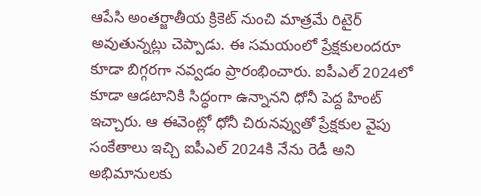ఆపేసి అంతర్జాతీయ క్రికెట్ నుంచి మాత్రమే రిటైర్ అవుతున్నట్లు చెప్పాడు. ఈ సమయంలో ప్రేక్షకులందరూ కూడా బిగ్గరగా నవ్వడం ప్రారంభించారు. ఐపీఎల్ 2024లో కూడా ఆడటానికి సిద్ధంగా ఉన్నానని ధోనీ పెద్ద హింట్ ఇచ్చారు. ఆ ఈవెంట్లో ధోనీ చిరునవ్వుతో ప్రేక్షకుల వైపు సంకేతాలు ఇచ్చి ఐపీఎల్ 2024కి నేను రెడీ అని అభిమానులకు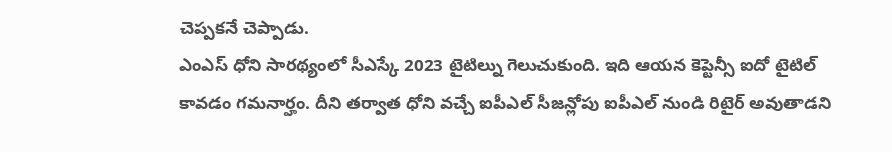చెప్పకనే చెప్పాడు.
ఎంఎస్ ధోని సారథ్యంలో సీఎస్కే 2023 టైటిల్ను గెలుచుకుంది. ఇది ఆయన కెప్టెన్సీ ఐదో టైటిల్ కావడం గమనార్హం. దీని తర్వాత ధోని వచ్చే ఐపీఎల్ సీజన్లోపు ఐపీఎల్ నుండి రిటైర్ అవుతాడని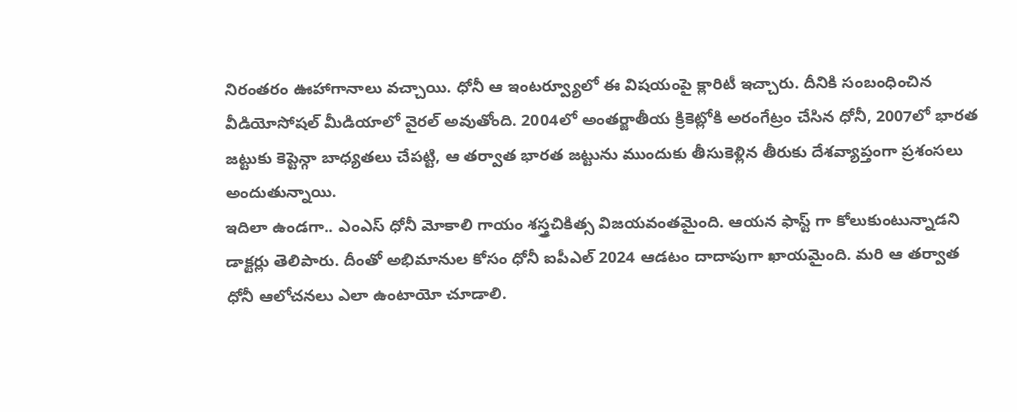నిరంతరం ఊహాగానాలు వచ్చాయి. ధోనీ ఆ ఇంటర్వ్యూలో ఈ విషయంపై క్లారిటీ ఇచ్చారు. దీనికి సంబంధించిన వీడియోసోషల్ మీడియాలో వైరల్ అవుతోంది. 2004లో అంతర్జాతీయ క్రికెట్లోకి అరంగేట్రం చేసిన ధోనీ, 2007లో భారత జట్టుకు కెప్టెన్గా బాధ్యతలు చేపట్టి, ఆ తర్వాత భారత జట్టును ముందుకు తీసుకెళ్లిన తీరుకు దేశవ్యాప్తంగా ప్రశంసలు అందుతున్నాయి.
ఇదిలా ఉండగా.. ఎంఎస్ ధోనీ మోకాలి గాయం శస్త్రచికిత్స విజయవంతమైంది. ఆయన ఫాస్ట్ గా కోలుకుంటున్నాడని డాక్టర్లు తెలిపారు. దీంతో అభిమానుల కోసం ధోనీ ఐపీఎల్ 2024 ఆడటం దాదాపుగా ఖాయమైంది. మరి ఆ తర్వాత ధోనీ ఆలోచనలు ఎలా ఉంటాయో చూడాలి.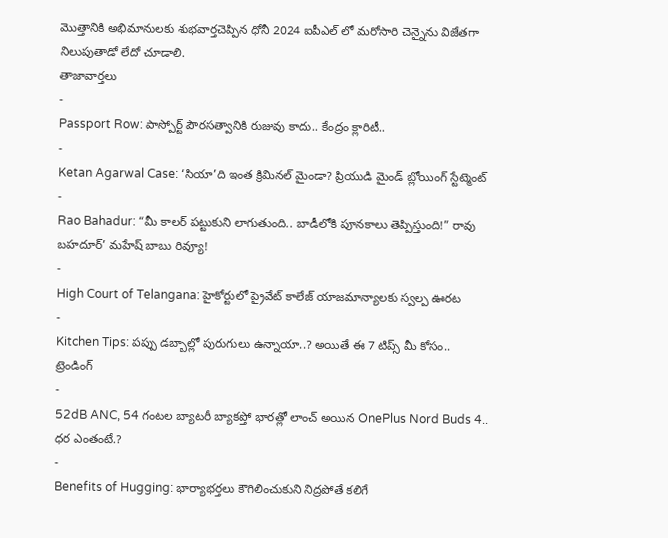మొత్తానికి అభిమానులకు శుభవార్తచెప్పిన ధోనీ 2024 ఐపీఎల్ లో మరోసారి చెన్నైను విజేతగా నిలుపుతాడో లేదో చూడాలి.
తాజావార్తలు
-
Passport Row: పాస్పోర్ట్ పౌరసత్వానికి రుజువు కాదు.. కేంద్రం క్లారిటీ..
-
Ketan Agarwal Case: ‘సియా’ది ఇంత క్రిమినల్ మైండా? ప్రియుడి మైండ్ బ్లోయింగ్ స్టేట్మెంట్
-
Rao Bahadur: “మీ కాలర్ పట్టుకుని లాగుతుంది.. బాడీలోకి పూనకాలు తెప్పిస్తుంది!” రావు బహదూర్’ మహేష్ బాబు రివ్యూ!
-
High Court of Telangana: హైకోర్టులో ప్రైవేట్ కాలేజ్ యాజమాన్యాలకు స్వల్ప ఊరట
-
Kitchen Tips: పప్పు డబ్బాల్లో పురుగులు ఉన్నాయా..? అయితే ఈ 7 టిప్స్ మీ కోసం..
ట్రెండింగ్
-
52dB ANC, 54 గంటల బ్యాటరీ బ్యాకప్తో భారత్లో లాంచ్ అయిన OnePlus Nord Buds 4.. ధర ఎంతంటే.?
-
Benefits of Hugging: భార్యాభర్తలు కౌగిలించుకుని నిద్రపోతే కలిగే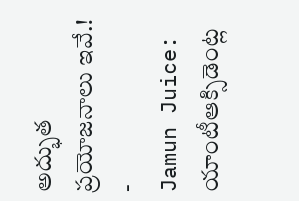అద్భుత ప్రయోజనాలు ఇవే.!
-
Jamun Juice: యాంటీఆక్సిడెంట్ల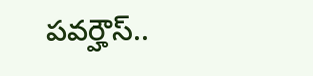పవర్హౌస్..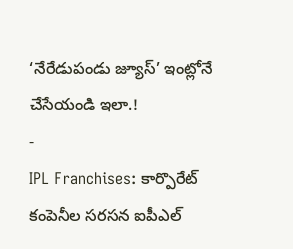‘నేరేడుపండు జ్యూస్’ ఇంట్లోనే చేసేయండి ఇలా.!
-
IPL Franchises: కార్పొరేట్ కంపెనీల సరసన ఐపీఎల్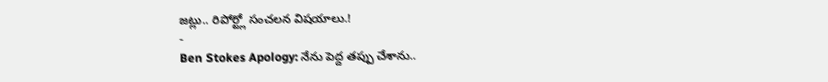జట్లు.. రిపోర్ట్లో సంచలన విషయాలు.!
-
Ben Stokes Apology: నేను పెద్ద తప్పు చేశాను..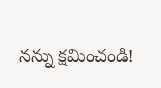నన్ను క్షమించండి!